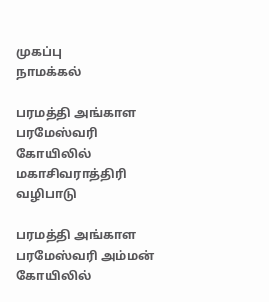முகப்பு
நாமக்கல்

பரமத்தி அங்காள பரமேஸ்வரி கோயிலில் மகாசிவராத்திரி வழிபாடு

பரமத்தி அங்காள பரமேஸ்வரி அம்மன் கோயிலில்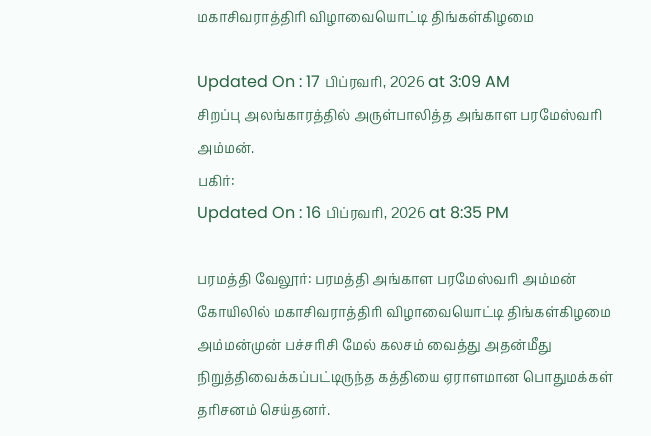மகாசிவராத்திரி விழாவையொட்டி திங்கள்கிழமை

Updated On : 17 பிப்ரவரி, 2026 at 3:09 AM
சிறப்பு அலங்காரத்தில் அருள்பாலித்த அங்காள பரமேஸ்வரி அம்மன்.
பகிர்:
Updated On : 16 பிப்ரவரி, 2026 at 8:35 PM

பரமத்தி வேலூர்: பரமத்தி அங்காள பரமேஸ்வரி அம்மன் கோயிலில் மகாசிவராத்திரி விழாவையொட்டி திங்கள்கிழமை அம்மன்முன் பச்சரிசி மேல் கலசம் வைத்து அதன்மீது நிறுத்திவைக்கப்பட்டிருந்த கத்தியை ஏராளமான பொதுமக்கள் தரிசனம் செய்தனர்.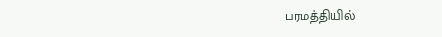பரமத்தியில்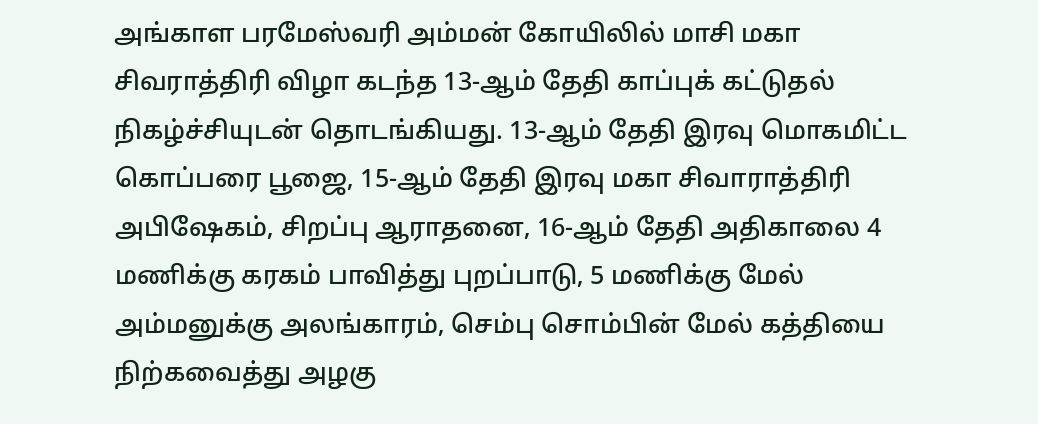அங்காள பரமேஸ்வரி அம்மன் கோயிலில் மாசி மகா சிவராத்திரி விழா கடந்த 13-ஆம் தேதி காப்புக் கட்டுதல் நிகழ்ச்சியுடன் தொடங்கியது. 13-ஆம் தேதி இரவு மொகமிட்ட கொப்பரை பூஜை, 15-ஆம் தேதி இரவு மகா சிவாராத்திரி அபிஷேகம், சிறப்பு ஆராதனை, 16-ஆம் தேதி அதிகாலை 4 மணிக்கு கரகம் பாவித்து புறப்பாடு, 5 மணிக்கு மேல் அம்மனுக்கு அலங்காரம், செம்பு சொம்பின் மேல் கத்தியை நிற்கவைத்து அழகு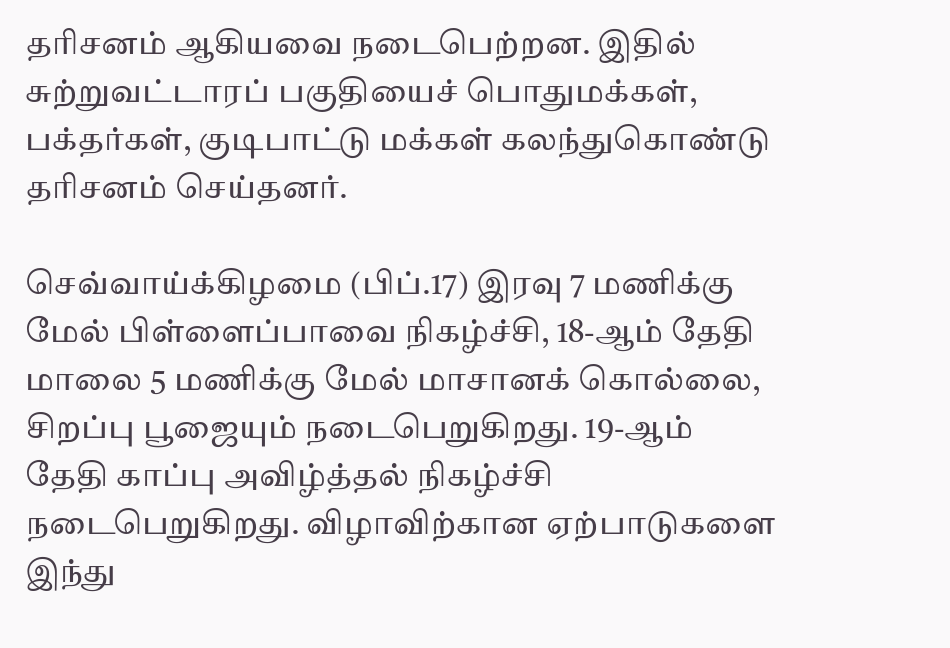தரிசனம் ஆகியவை நடைபெற்றன. இதில் சுற்றுவட்டாரப் பகுதியைச் பொதுமக்கள், பக்தர்கள், குடிபாட்டு மக்கள் கலந்துகொண்டு தரிசனம் செய்தனர்.

செவ்வாய்க்கிழமை (பிப்.17) இரவு 7 மணிக்கு மேல் பிள்ளைப்பாவை நிகழ்ச்சி, 18-ஆம் தேதி மாலை 5 மணிக்கு மேல் மாசானக் கொல்லை, சிறப்பு பூஜையும் நடைபெறுகிறது. 19-ஆம் தேதி காப்பு அவிழ்த்தல் நிகழ்ச்சி நடைபெறுகிறது. விழாவிற்கான ஏற்பாடுகளை இந்து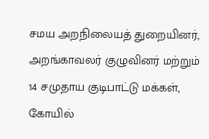சமய அறநிலையத் துறையினர், அறங்காவலர் குழுவினர் மற்றும் 14 சமுதாய குடிபாட்டு மக்கள், கோயில்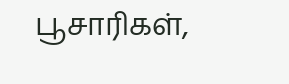பூசாரிகள்,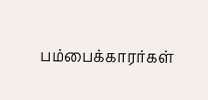பம்பைக்காரர்கள்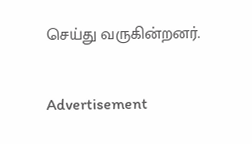செய்து வருகின்றனர்.

Advertisement